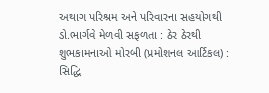અથાગ પરિશ્રમ અને પરિવારના સહયોગથી ડો.ભાર્ગવે મેળવી સફળતા : ઠેર ઠેરથી શુભકામનાઓ મોરબી (પ્રમોશનલ આર્ટિકલ) : સિદ્ધિ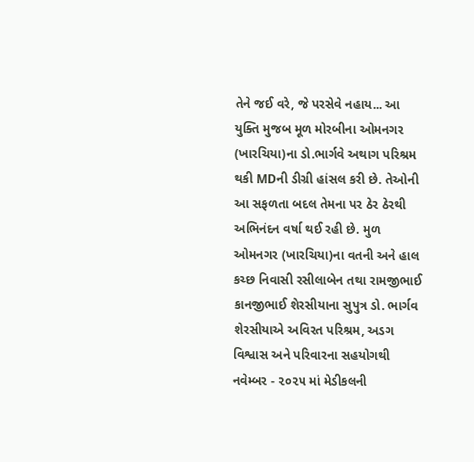તેને જઈ વરે, જે પરસેવે નહાય... આ યુક્તિ મુજબ મૂળ મોરબીના ઓમનગર (ખારચિયા)ના ડો.ભાર્ગવે અથાગ પરિશ્રમ થકી MDની ડીગ્રી હાંસલ કરી છે. તેઓની આ સફળતા બદલ તેમના પર ઠેર ઠેરથી અભિનંદન વર્ષા થઈ રહી છે. મુળ ઓમનગર (ખારચિયા)ના વતની અને હાલ કચ્છ નિવાસી રસીલાબેન તથા રામજીભાઈ કાનજીભાઈ શેરસીયાના સુપુત્ર ડો. ભાર્ગવ શેરસીયાએ અવિરત પરિશ્રમ, અડગ વિશ્વાસ અને પરિવારના સહયોગથી નવેમ્બર - ૨૦૨૫ માં મેડીકલની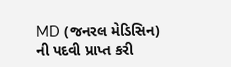MD (જનરલ મેડિસિન) ની પદવી પ્રાપ્ત કરી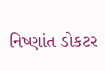નિષ્ણાંત ડોકટર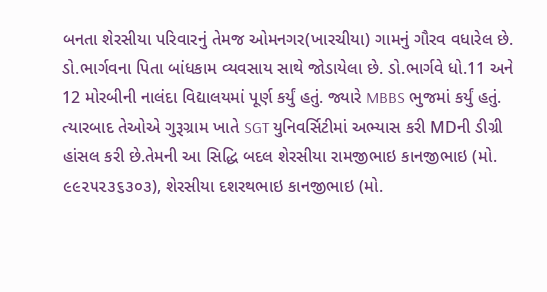બનતા શેરસીયા પરિવારનું તેમજ ઓમનગર(ખારચીયા) ગામનું ગૌરવ વધારેલ છે. ડો.ભાર્ગવના પિતા બાંધકામ વ્યવસાય સાથે જોડાયેલા છે. ડો.ભાર્ગવે ધો.11 અને 12 મોરબીની નાલંદા વિદ્યાલયમાં પૂર્ણ કર્યું હતું. જ્યારે MBBS ભુજમાં કર્યું હતું. ત્યારબાદ તેઓએ ગુરૂગ્રામ ખાતે SGT યુનિવર્સિટીમાં અભ્યાસ કરી MDની ડીગ્રી હાંસલ કરી છે.તેમની આ સિદ્ધિ બદલ શેરસીયા રામજીભાઇ કાનજીભાઇ (મો. ૯૯૨૫૨૩૬૩૦૩), શેરસીયા દશરથભાઇ કાનજીભાઇ (મો.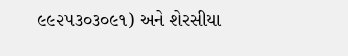૯૯૨૫૩૦૩૦૯૧) અને શેરસીયા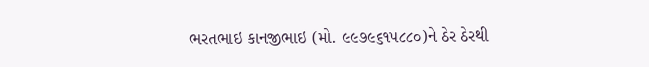ભરતભાઇ કાનજીભાઇ (મો. ૯૯૭૯૬૧૫૮૮૦)ને ઠેર ઠેરથી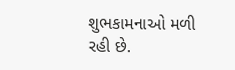શુભકામનાઓ મળી રહી છે.